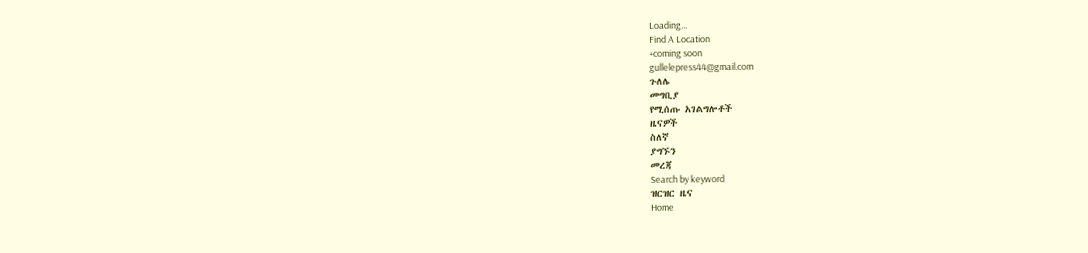Loading...
Find A Location
+coming soon
gullelepress44@gmail.com
ጉለሌ
መግቢያ
የሚሰጡ አገልግሎቶች
ዜናዎች
ስለኛ
ያግኙን
መረጃ
Search by keyword
ዝርዝር ዜና
Home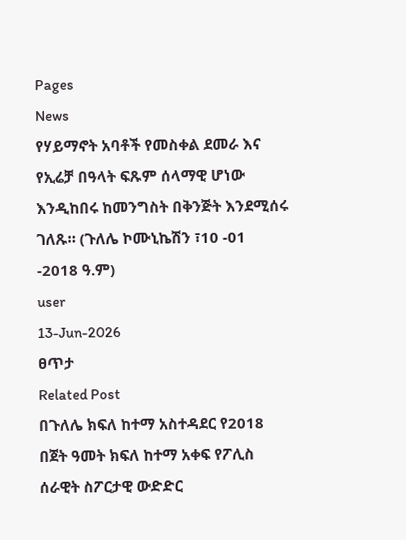Pages
News
የሃይማኖት አባቶች የመስቀል ደመራ እና የኢሬቻ በዓላት ፍጹም ሰላማዊ ሆነው እንዲከበሩ ከመንግስት በቅንጅት እንደሚሰሩ ገለጹ። (ጉለሌ ኮሙኒኬሽን ፣10 -01 -2018 ዓ.ም)
user
13-Jun-2026
ፀጥታ
Related Post
በጉለሌ ክፍለ ከተማ አስተዳደር የ2018 በጀት ዓመት ክፍለ ከተማ አቀፍ የፖሊስ ሰራዊት ስፖርታዊ ውድድር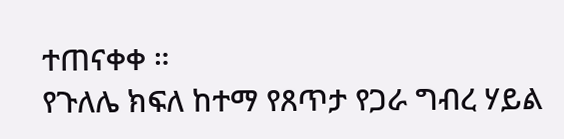ተጠናቀቀ ።
የጉለሌ ክፍለ ከተማ የጸጥታ የጋራ ግብረ ሃይል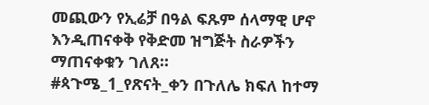መጪውን የኢሬቻ በዓል ፍጹም ሰላማዊ ሆኖ እንዲጠናቀቅ የቅድመ ዝግጅት ስራዎችን ማጠናቀቁን ገለጸ።
#ጳጉሜ_1_የጽናት_ቀን በጉለሌ ክፍለ ከተማ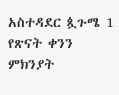አስተዳደር ጷጉሜ 1 የጽናት ቀንን ምክንያት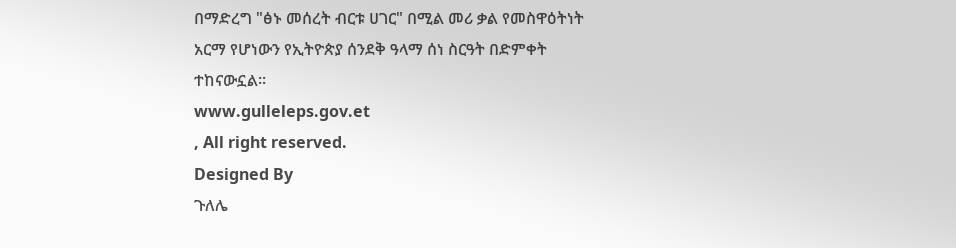በማድረግ "ፅኑ መሰረት ብርቱ ሀገር" በሚል መሪ ቃል የመስዋዕትነት አርማ የሆነውን የኢትዮጵያ ሰንደቅ ዓላማ ሰነ ስርዓት በድምቀት ተከናውኗል።
www.gulleleps.gov.et
, All right reserved.
Designed By
ጉለሌ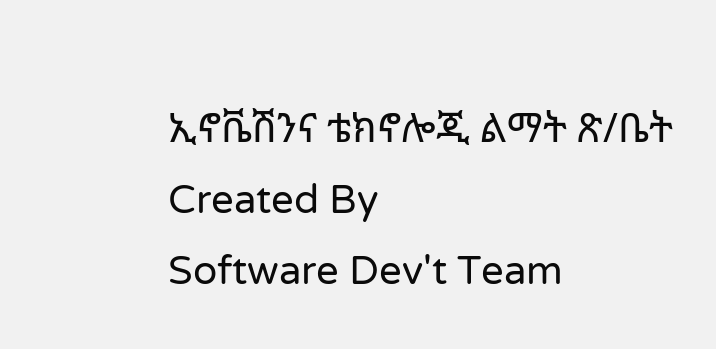ኢኖቬሽንና ቴክኖሎጂ ልማት ጽ/ቤት
Created By
Software Dev't Team